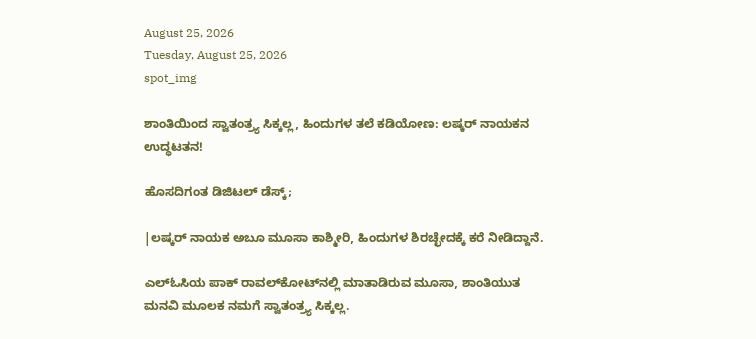August 25, 2026
Tuesday, August 25, 2026
spot_img

ಶಾಂತಿಯಿಂದ ಸ್ವಾತಂತ್ರ್ಯ ಸಿಕ್ಕಲ್ಲ, ಹಿಂದುಗಳ ತಲೆ ಕಡಿಯೋಣ: ಲಷ್ಕರ್ ನಾಯಕನ ಉದ್ಧಟತನ!

ಹೊಸದಿಗಂತ ಡಿಜಿಟಲ್ ಡೆಸ್ಕ್;

|ಲಷ್ಕರ್ ನಾಯಕ ಅಬೂ ಮೂಸಾ ಕಾಶ್ಮೀರಿ, ಹಿಂದುಗಳ ಶಿರಚ್ಛೇದಕ್ಕೆ ಕರೆ ನೀಡಿದ್ದಾನೆ.

ಎಲ್‌ಓಸಿಯ ಪಾಕ್ ರಾವಲ್‌ಕೋಟ್‌ನಲ್ಲಿ ಮಾತಾಡಿರುವ ಮೂಸಾ, ಶಾಂತಿಯುತ ಮನವಿ ಮೂಲಕ ನಮಗೆ ಸ್ವಾತಂತ್ರ್ಯ ಸಿಕ್ಕಲ್ಲ.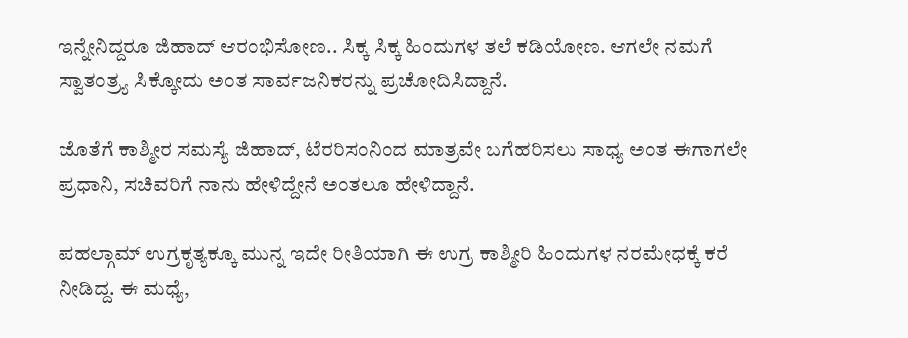ಇನ್ನೇನಿದ್ದರೂ ಜಿಹಾದ್ ಆರಂಭಿಸೋಣ.. ಸಿಕ್ಕ ಸಿಕ್ಕ ಹಿಂದುಗಳ ತಲೆ ಕಡಿಯೋಣ. ಆಗಲೇ ನಮಗೆ ಸ್ವಾತಂತ್ರ್ಯ ಸಿಕ್ಕೋದು ಅಂತ ಸಾರ್ವಜನಿಕರನ್ನು ಪ್ರಚೋದಿಸಿದ್ದಾನೆ.

ಜೊತೆಗೆ ಕಾಶ್ಮೀರ ಸಮಸ್ಯೆ ಜಿಹಾದ್, ಟೆರರಿಸಂನಿಂದ ಮಾತ್ರವೇ ಬಗೆಹರಿಸಲು ಸಾಧ್ಯ ಅಂತ ಈಗಾಗಲೇ ಪ್ರಧಾನಿ, ಸಚಿವರಿಗೆ ನಾನು ಹೇಳಿದ್ದೇನೆ ಅಂತಲೂ ಹೇಳಿದ್ದಾನೆ.

ಪಹಲ್ಗಾಮ್ ಉಗ್ರಕೃತ್ಯಕ್ಕೂ ಮುನ್ನ ಇದೇ ರೀತಿಯಾಗಿ ಈ ಉಗ್ರ ಕಾಶ್ಮೀರಿ ಹಿಂದುಗಳ ನರಮೇಧಕ್ಕೆ ಕರೆ ನೀಡಿದ್ದ. ಈ ಮಧ್ಯೆ,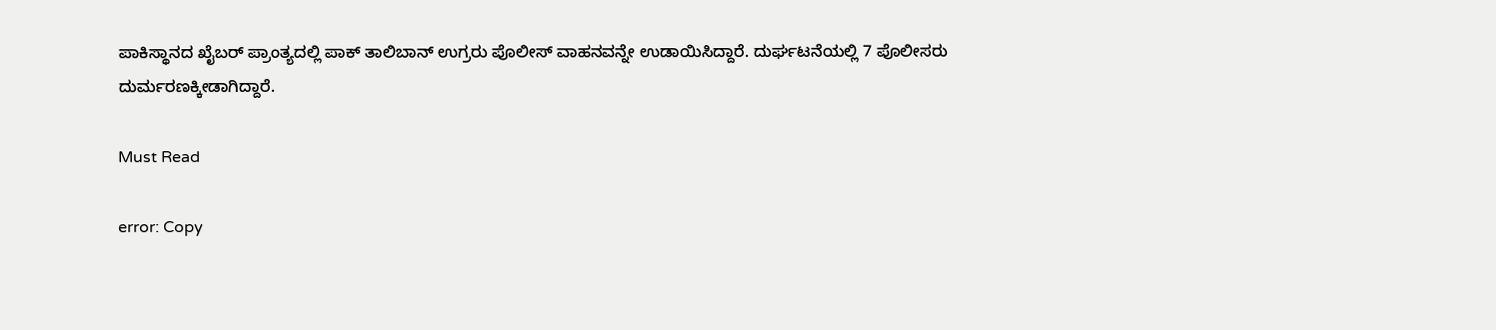ಪಾಕಿಸ್ಥಾನದ ಖೈಬರ್ ಪ್ರಾಂತ್ಯದಲ್ಲಿ ಪಾಕ್ ತಾಲಿಬಾನ್ ಉಗ್ರರು ಪೊಲೀಸ್ ವಾಹನವನ್ನೇ ಉಡಾಯಿಸಿದ್ದಾರೆ. ದುರ್ಘಟನೆಯಲ್ಲಿ 7 ಪೊಲೀಸರು ದುರ್ಮರಣಕ್ಕೀಡಾಗಿದ್ದಾರೆ.

Must Read

error: Copy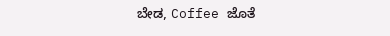ಬೇಡ, Coffee ಜೊತೆ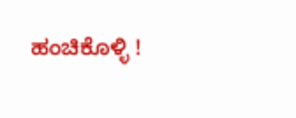ಹಂಚಿಕೊಳ್ಳಿ !